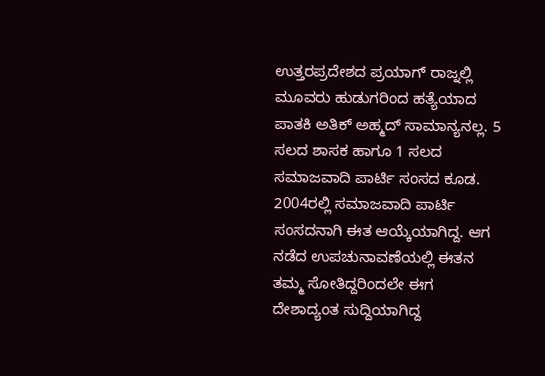ಉತ್ತರಪ್ರದೇಶದ ಪ್ರಯಾಗ್ ರಾಜ್ನಲ್ಲಿ ಮೂವರು ಹುಡುಗರಿಂದ ಹತ್ಯೆಯಾದ ಪಾತಕಿ ಅತಿಕ್ ಅಹ್ಮದ್ ಸಾಮಾನ್ಯನಲ್ಲ. 5 ಸಲದ ಶಾಸಕ ಹಾಗೂ 1 ಸಲದ ಸಮಾಜವಾದಿ ಪಾರ್ಟಿ ಸಂಸದ ಕೂಡ. 2004ರಲ್ಲಿ ಸಮಾಜವಾದಿ ಪಾರ್ಟಿ ಸಂಸದನಾಗಿ ಈತ ಆಯ್ಕೆಯಾಗಿದ್ದ. ಆಗ ನಡೆದ ಉಪಚುನಾವಣೆಯಲ್ಲಿ ಈತನ ತಮ್ಮ ಸೋತಿದ್ದರಿಂದಲೇ ಈಗ ದೇಶಾದ್ಯಂತ ಸುದ್ದಿಯಾಗಿದ್ದ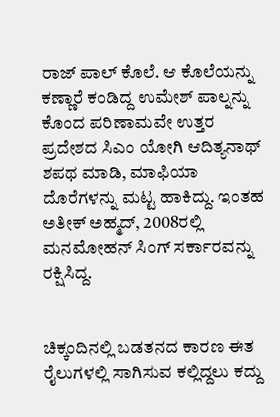ರಾಜ್ ಪಾಲ್ ಕೊಲೆ. ಆ ಕೊಲೆಯನ್ನು ಕಣ್ಣಾರೆ ಕಂಡಿದ್ದ ಉಮೇಶ್ ಪಾಲ್ನನ್ನು ಕೊಂದ ಪರಿಣಾಮವೇ ಉತ್ತರ ಪ್ರದೇಶದ ಸಿಎಂ ಯೋಗಿ ಆದಿತ್ಯನಾಥ್ ಶಪಥ ಮಾಡಿ, ಮಾಫಿಯಾ ದೊರೆಗಳನ್ನು ಮಟ್ಟ ಹಾಕಿದ್ದು. ಇಂತಹ ಅತೀಕ್ ಅಹ್ಮದ್, 2008ರಲ್ಲಿ ಮನಮೋಹನ್ ಸಿಂಗ್ ಸರ್ಕಾರವನ್ನು ರಕ್ಷಿಸಿದ್ದ.


ಚಿಕ್ಕಂದಿನಲ್ಲಿ ಬಡತನದ ಕಾರಣ ಈತ ರೈಲುಗಳಲ್ಲಿ ಸಾಗಿಸುವ ಕಲ್ಲಿದ್ದಲು ಕದ್ದು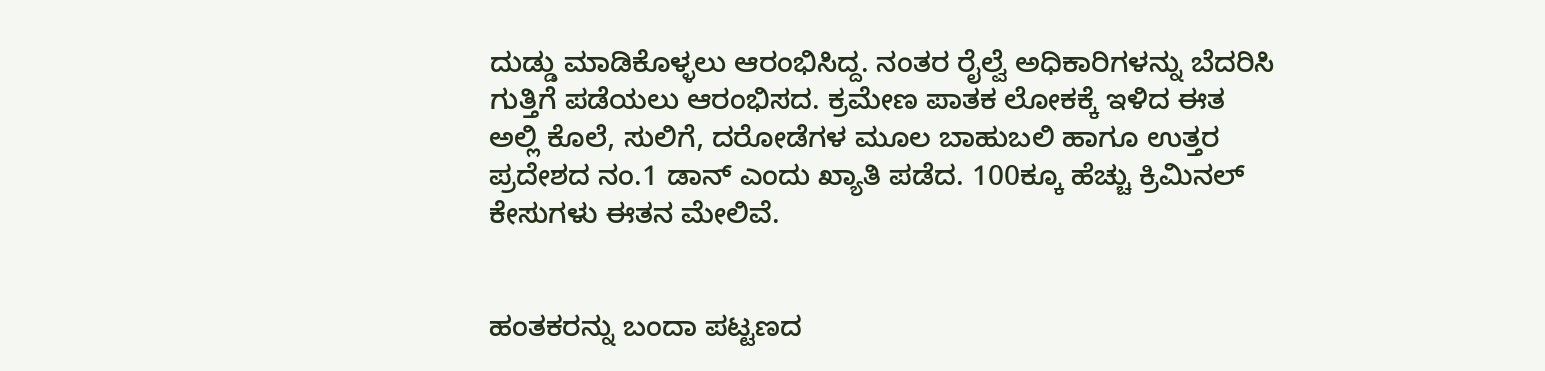ದುಡ್ಡು ಮಾಡಿಕೊಳ್ಳಲು ಆರಂಭಿಸಿದ್ದ. ನಂತರ ರೈಲ್ವೆ ಅಧಿಕಾರಿಗಳನ್ನು ಬೆದರಿಸಿ ಗುತ್ತಿಗೆ ಪಡೆಯಲು ಆರಂಭಿಸದ. ಕ್ರಮೇಣ ಪಾತಕ ಲೋಕಕ್ಕೆ ಇಳಿದ ಈತ ಅಲ್ಲಿ ಕೊಲೆ, ಸುಲಿಗೆ, ದರೋಡೆಗಳ ಮೂಲ ಬಾಹುಬಲಿ ಹಾಗೂ ಉತ್ತರ ಪ್ರದೇಶದ ನಂ.1 ಡಾನ್ ಎಂದು ಖ್ಯಾತಿ ಪಡೆದ. 100ಕ್ಕೂ ಹೆಚ್ಚು ಕ್ರಿಮಿನಲ್ ಕೇಸುಗಳು ಈತನ ಮೇಲಿವೆ.


ಹಂತಕರನ್ನು ಬಂದಾ ಪಟ್ಟಣದ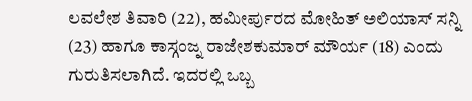ಲವಲೇಶ ತಿವಾರಿ (22), ಹಮೀರ್ಪುರದ ಮೋಹಿತ್ ಅಲಿಯಾಸ್ ಸನ್ನಿ (23) ಹಾಗೂ ಕಾಸ್ಗಂಜ್ನ ರಾಜೇಶಕುಮಾರ್ ಮೌರ್ಯ (18) ಎಂದು ಗುರುತಿಸಲಾಗಿದೆ. ಇದರಲ್ಲಿ ಒಬ್ಬ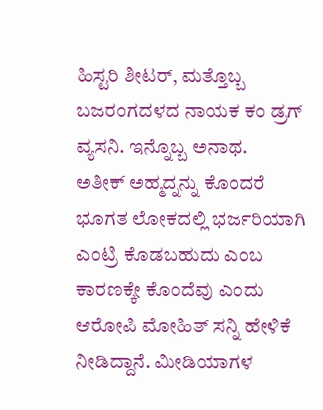ಹಿಸ್ಟರಿ ಶೀಟರ್, ಮತ್ತೊಬ್ಬ ಬಜರಂಗದಳದ ನಾಯಕ ಕಂ ಡ್ರಗ್ ವ್ಯಸನಿ. ಇನ್ನೊಬ್ಬ ಅನಾಥ.
ಅತೀಕ್ ಅಹ್ಮದ್ನನ್ನು ಕೊಂದರೆ ಭೂಗತ ಲೋಕದಲ್ಲಿ ಭರ್ಜರಿಯಾಗಿ ಎಂಟ್ರಿ ಕೊಡಬಹುದು ಎಂಬ ಕಾರಣಕ್ಕೇ ಕೊಂದೆವು ಎಂದು ಆರೋಪಿ ಮೋಹಿತ್ ಸನ್ನಿ ಹೇಳಿಕೆ ನೀಡಿದ್ದಾನೆ. ಮೀಡಿಯಾಗಳ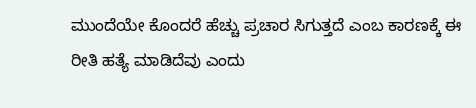ಮುಂದೆಯೇ ಕೊಂದರೆ ಹೆಚ್ಚು ಪ್ರಚಾರ ಸಿಗುತ್ತದೆ ಎಂಬ ಕಾರಣಕ್ಕೆ ಈ ರೀತಿ ಹತ್ಯೆ ಮಾಡಿದೆವು ಎಂದು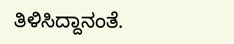ತಿಳಿಸಿದ್ದಾನಂತೆ.